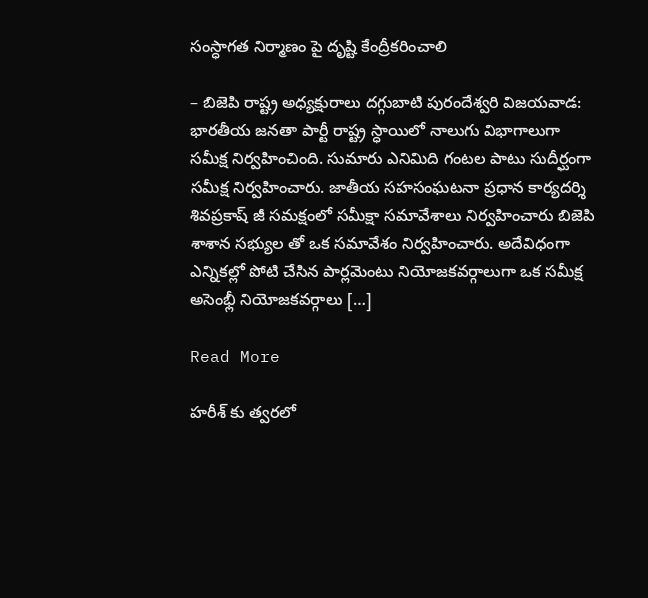సంస్ధాగత నిర్మాణం పై దృష్టి కేంద్రీకరించాలి

– బిజెపి రాష్ట్ర అధ్యక్షురాలు దగ్గుబాటి పురందేశ్వరి విజయవాడ: భారతీయ జనతా పార్టీ రాష్ట్ర స్ధాయిలో నాలుగు విభాగాలుగా సమీక్ష నిర్వహించింది. సుమారు ఎనిమిది గంటల పాటు సుదీర్ఘంగా సమీక్ష నిర్వహించారు. జాతీయ సహసంఘటనా ప్రధాన కార్యదర్శి శివప్రకాష్ జీ సమక్షంలో సమీక్షా సమావేశాలు నిర్వహించారు బిజెపి శాశాన సభ్యుల తో ఒక సమావేశం నిర్వహించారు. అదేవిధంగా ఎన్నికల్లో పోటి చేసిన పార్లమెంటు నియోజకవర్గాలుగా ఒక సమీక్ష అసెంభ్లీ నియోజకవర్గాలు […]

Read More

హరీశ్ కు త్వరలో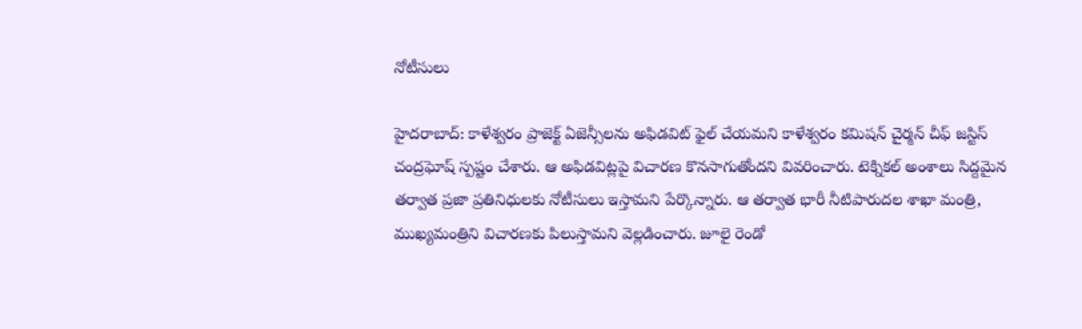నోటీసులు

హైదరాబాద్: కాళేశ్వరం ప్రాజెక్ట్‌ ఏజెన్సీలను అఫిడవిట్ ఫైల్ చేయమని కాళేశ్వరం కమిషన్ చైర్మన్ చీఫ్ జస్టిస్ చంద్రఘోష్ స్పష్టం చేశారు. ఆ అఫిడవిట్లపై విచారణ కొనసాగుతోందని వివరించారు. టెక్నికల్ అంశాలు సిద్దమైన తర్వాత ప్రజా ప్రతినిధులకు నోటీసులు ఇస్తామని పేర్కొన్నారు. ఆ తర్వాత భారీ నీటిపారుదల శాఖా మంత్రి, ముఖ్యమంత్రిని విచారణకు పిలుస్తామని వెల్లడించారు. జూలై రెండో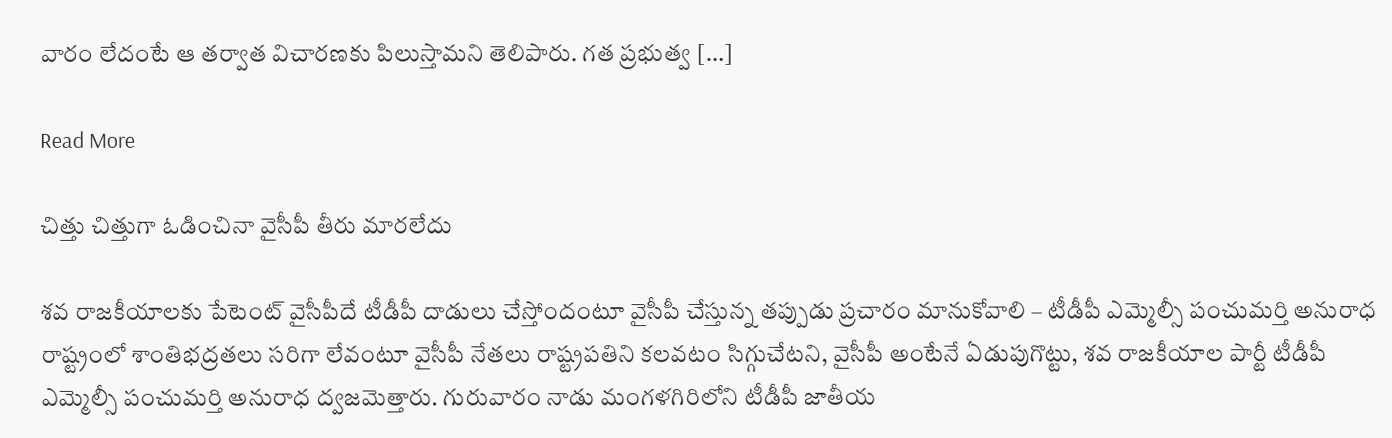వారం లేదంటే ఆ తర్వాత విచారణకు పిలుస్తామని తెలిపారు. గత ప్రభుత్వ […]

Read More

చిత్తు చిత్తుగా ఓడించినా వైసీపీ తీరు మారలేదు

శవ రాజకీయాలకు పేటెంట్ వైసీపీదే టీడీపీ దాడులు చేస్తోందంటూ వైసీపీ చేస్తున్న తప్పుడు ప్రచారం మానుకోవాలి – టీడీపీ ఎమ్మెల్సీ పంచుమర్తి అనురాధ రాష్ట్రంలో శాంతిభద్రతలు సరిగా లేవంటూ వైసీపీ నేతలు రాష్ట్రపతిని కలవటం సిగ్గుచేటని, వైసీపీ అంటేనే ఏడుపుగొట్టు, శవ రాజకీయాల పార్టీ టీడీపీ ఎమ్మెల్సీ పంచుమర్తి అనురాధ ద్వజమెత్తారు. గురువారం నాడు మంగళగిరిలోని టీడీపీ జాతీయ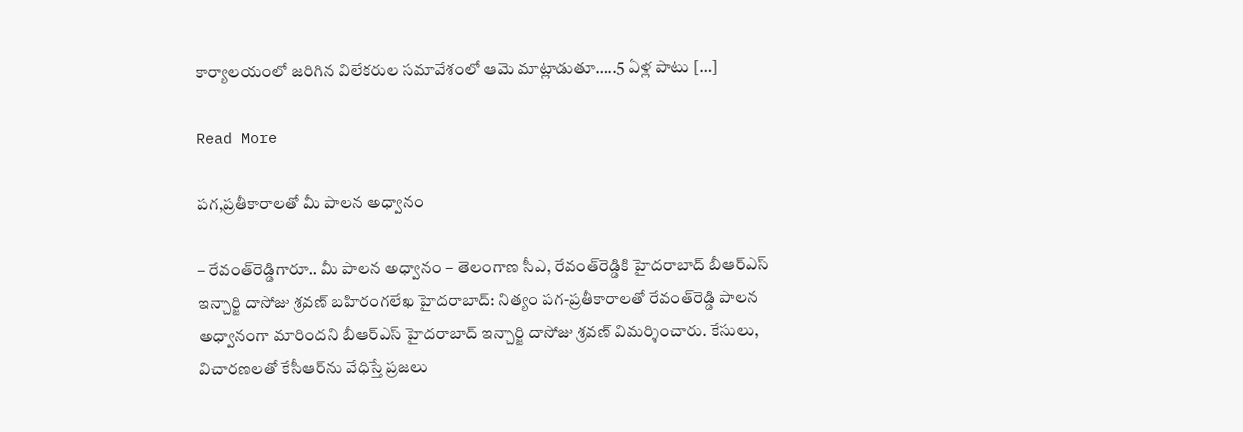కార్యాలయంలో జరిగిన విలేకరుల సమావేశంలో ఆమె మాట్లాడుతూ…..5 ఏళ్ల పాటు […]

Read More

పగ,ప్రతీకారాలతో మీ పాలన అధ్వానం

– రేవంత్‌రెడ్డిగారూ.. మీ పాలన అధ్వానం – తెలంగాణ సీఎ, రేవంత్‌రెడ్డికి హైదరాబాద్ బీఆర్‌ఎస్ ఇన్చార్జి దాసోజు శ్రవణ్ బహిరంగలేఖ హైదరాబాద్: నిత్యం పగ-ప్రతీకారాలతో రేవంత్‌రెడ్డి పాలన అధ్వానంగా మారిందని బీఆర్‌ఎస్ హైదరాబాద్ ఇన్చార్జి దాసోజు శ్రవణ్ విమర్శించారు. కేసులు, విచారణలతో కేసీఆర్‌ను వేధిస్తే ప్రజలు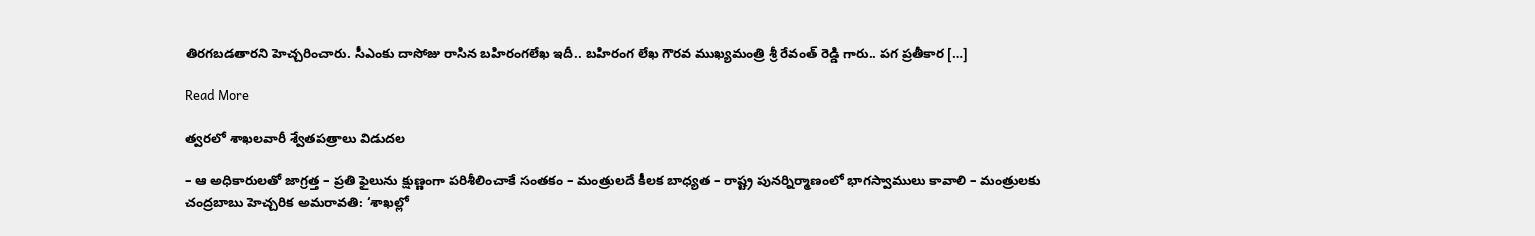తిరగబడతారని హెచ్చరించారు. సీఎంకు దాసోజు రాసిన బహిరంగలేఖ ఇదీ.. బహిరంగ లేఖ గౌరవ ముఖ్యమంత్రి శ్రీ రేవంత్ రెడ్డి గారు.. పగ ప్రతీకార […]

Read More

త్వరలో శాఖలవారీ శ్వేతపత్రాలు విడుదల

– ఆ అధికారులతో జాగ్రత్త – ప్రతి ఫైలును క్షుణ్ణంగా పరిశీలించాకే సంతకం – మంత్రులదే కీలక బాధ్యత – రాష్ట్ర పునర్నిర్మాణంలో భాగస్వాములు కావాలి – మంత్రులకు చంద్రబాబు హెచ్చరిక అమరావతి: ‘శాఖల్లో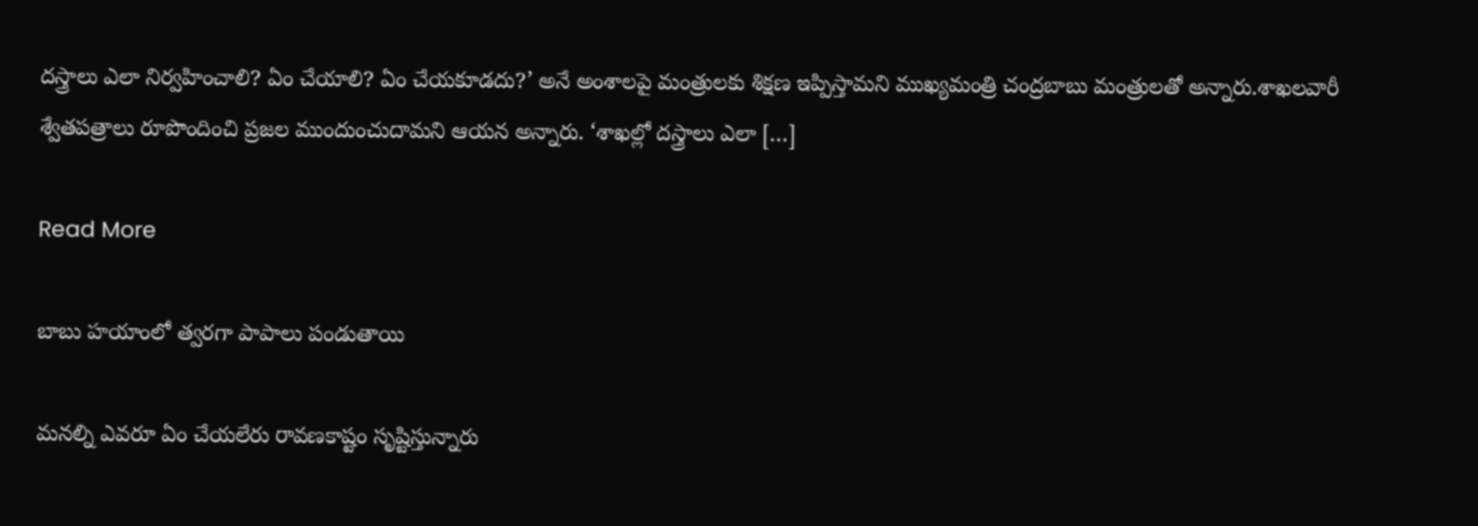దస్త్రాలు ఎలా నిర్వహించాలి? ఏం చేయాలి? ఏం చేయకూడదు?’ అనే అంశాలపై మంత్రులకు శిక్షణ ఇప్పిస్తామని ముఖ్యమంత్రి చంద్రబాబు మంత్రులతో అన్నారు.శాఖలవారీ శ్వేతపత్రాలు రూపొందించి ప్రజల ముందుంచుదామని ఆయన అన్నారు. ‘శాఖల్లో దస్త్రాలు ఎలా […]

Read More

బాబు హయాంలో త్వరగా పాపాలు పండుతాయి

మనల్ని ఎవరూ ఏం చేయలేరు రావణకాష్టం సృష్టిస్తున్నారు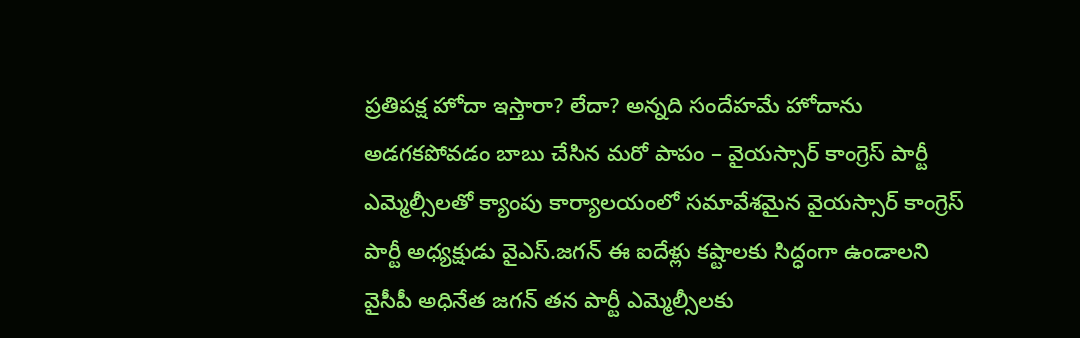ప్రతిపక్ష హోదా ఇస్తారా? లేదా? అన్నది సందేహమే హోదాను అడగకపోవడం బాబు చేసిన మరో పాపం – వైయస్సార్ కాంగ్రెస్ పార్టీ ఎమ్మెల్సీలతో క్యాంపు కార్యాలయంలో సమావేశమైన వైయస్సార్ కాంగ్రెస్ పార్టీ అధ్యక్షుడు వైఎస్.జగన్ ఈ ఐదేళ్లు కష్టాలకు సిద్ధంగా ఉండాలని వైసీపీ అధినేత జగన్ తన పార్టీ ఎమ్మెల్సీలకు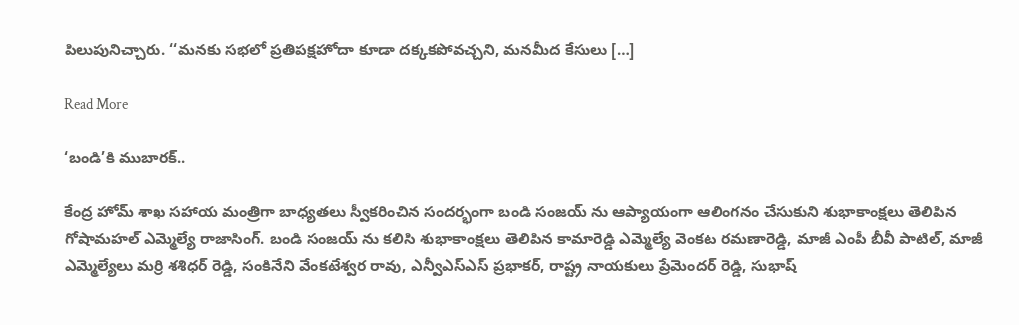పిలుపునిచ్చారు. ‘‘మనకు సభలో ప్రతిపక్షహోదా కూడా దక్కకపోవచ్చని, మనమీద కేసులు […]

Read More

‘బండి’కి ముబారక్..

కేంద్ర హోమ్ శాఖ సహాయ మంత్రిగా బాధ్యతలు స్వీకరించిన సందర్భంగా బండి సంజయ్ ను ఆప్యాయంగా ఆలింగనం చేసుకుని శుభాకాంక్షలు తెలిపిన గోషామహల్ ఎమ్మెల్యే రాజాసింగ్. బండి సంజయ్ ను కలిసి శుభాకాంక్షలు తెలిపిన కామారెడ్డి ఎమ్మెల్యే వెంకట రమణారెడ్డి, మాజీ ఎంపీ బీవీ పాటిల్, మాజీ ఎమ్మెల్యేలు మర్రి శశిధర్ రెడ్డి, సంకినేని వేంకటేశ్వర రావు, ఎన్వీఎస్ఎస్ ప్రభాకర్, రాష్ట్ర నాయకులు ప్రేమెందర్ రెడ్డి, సుభాష్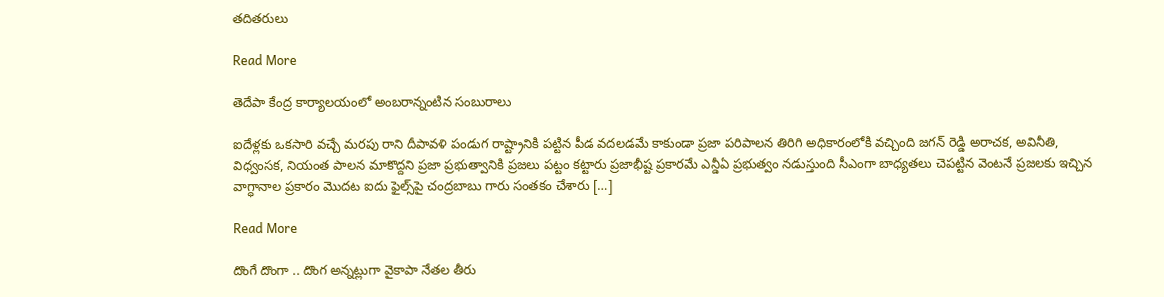తదితరులు

Read More

తెదేపా కేంద్ర కార్యాలయంలో అంబరాన్నంటిన సంబురాలు

ఐదేళ్లకు ఒకసారి వచ్చే మరపు రాని దీపావళి పండుగ రాష్ట్రానికి పట్టిన పీడ వదలడమే కాకుండా ప్రజా పరిపాలన తిరిగి అధికారంలోకి వచ్చింది జగన్ రెడ్డి అరాచక, అవినీతి, విధ్వంసక, నియంత పాలన మాకొద్దని ప్రజా ప్రభుత్వానికి ప్రజలు పట్టం కట్టారు ప్రజాభీష్ట ప్రకారమే ఎన్డీఏ ప్రభుత్వం నడుస్తుంది సీఎంగా బాధ్యతలు చెపట్టిన వెంటనే ప్రజలకు ఇచ్చిన వాగ్ధానాల ప్రకారం మొదట ఐదు ఫైల్స్‌పై చంద్రబాబు గారు సంతకం చేశారు […]

Read More

దొంగే దొంగా .. దొంగ అన్నట్లుగా వైకాపా నేతల తీరు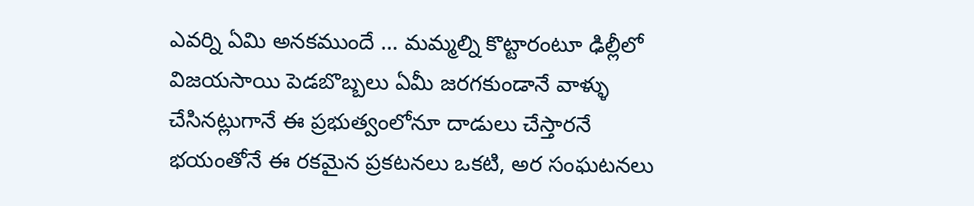ఎవర్ని ఏమి అనకముందే … మమ్మల్ని కొట్టారంటూ ఢిల్లీలో విజయసాయి పెడబొబ్బలు ఏమీ జరగకుండానే వాళ్ళు చేసినట్లుగానే ఈ ప్రభుత్వంలోనూ దాడులు చేస్తారనే భయంతోనే ఈ రకమైన ప్రకటనలు ఒకటి, అర సంఘటనలు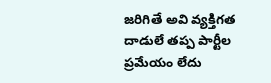జరిగితే అవి వ్యక్తిగత దాడులే తప్ప పార్టీల ప్రమేయం లేదు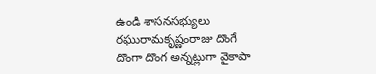ఉండి శాసనసభ్యులు రఘురామకృష్ణంరాజు దొంగే దొంగా దొంగ అన్నట్లుగా వైకాపా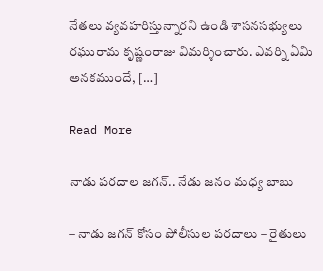నేతలు వ్యవహరిస్తున్నారని ఉండి శాసనసభ్యులు రఘురామ కృష్ణంరాజు విమర్శించారు. ఎవర్ని ఏమి అనకముందే, […]

Read More

నాడు పరదాల జగన్.. నేడు జనం మధ్య బాబు

– నాడు జగన్ కోసం పోలీసుల పరదాలు – రైతులు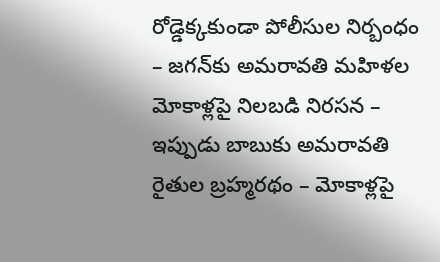రోడ్డెక్కకుండా పోలీసుల నిర్బంధం – జగన్‌కు అమరావతి మహిళల మోకాళ్లపై నిలబడి నిరసన – ఇప్పుడు బాబుకు అమరావతి రైతుల బ్రహ్మరథం – మోకాళ్లపై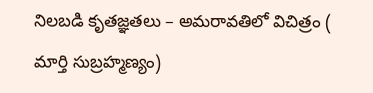నిలబడి కృతజ్ఞతలు – అమరావతిలో విచిత్రం ( మార్తి సుబ్రహ్మణ్యం)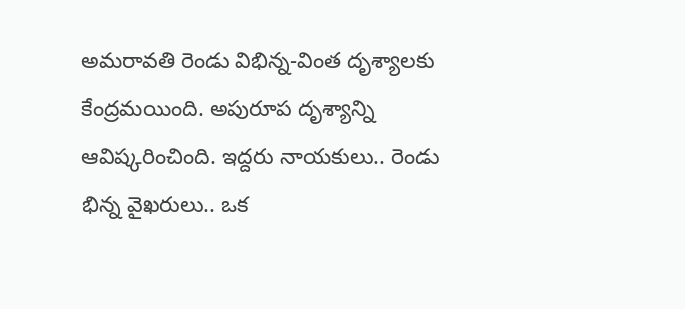అమరావతి రెండు విభిన్న-వింత దృశ్యాలకు కేంద్రమయింది. అపురూప దృశ్యాన్ని ఆవిష్కరించింది. ఇద్దరు నాయకులు.. రెండు భిన్న వైఖరులు.. ఒక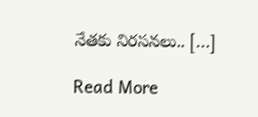నేతకు నిరసనలు.. […]

Read More